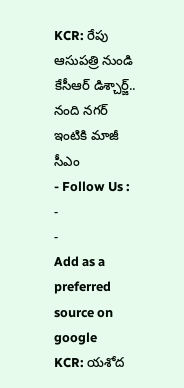KCR: రేపు ఆసుపత్రి నుండి కేసీఆర్ డిశ్చార్జ్.. నంది నగర్ ఇంటికి మాజీ సీఎం
- Follow Us :
-
-
Add as a preferred
source on google
KCR: యశోద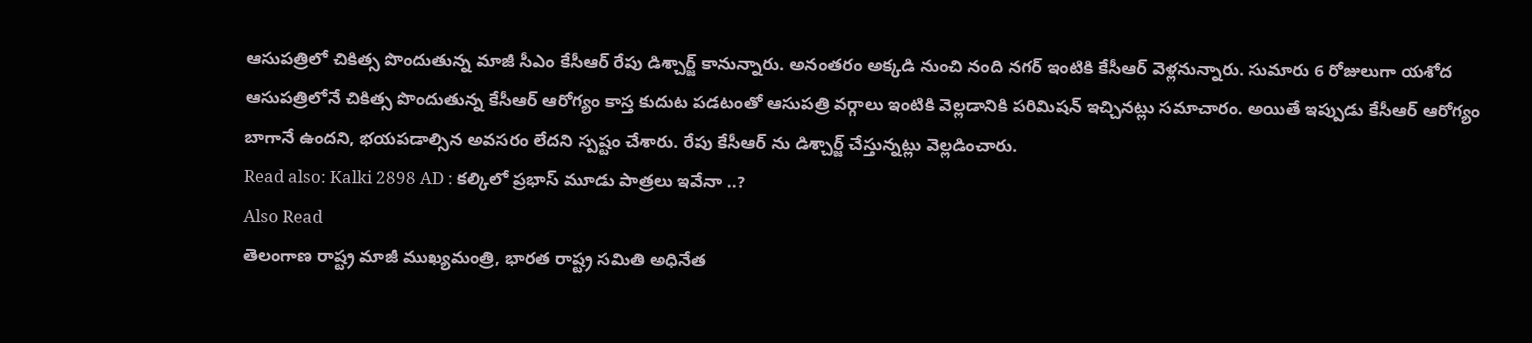ఆసుపత్రిలో చికిత్స పొందుతున్న మాజీ సీఎం కేసీఆర్ రేపు డిశ్చార్జ్ కానున్నారు. అనంతరం అక్కడి నుంచి నంది నగర్ ఇంటికి కేసీఆర్ వెళ్లనున్నారు. సుమారు 6 రోజులుగా యశోద ఆసుపత్రిలోనే చికిత్స పొందుతున్న కేసీఆర్ ఆరోగ్యం కాస్త కుదుట పడటంతో ఆసుపత్రి వర్గాలు ఇంటికి వెల్లడానికి పరిమిషన్ ఇచ్చినట్లు సమాచారం. అయితే ఇప్పుడు కేసీఆర్ ఆరోగ్యం బాగానే ఉందని, భయపడాల్సిన అవసరం లేదని స్పష్టం చేశారు. రేపు కేసీఆర్ ను డిశ్చార్జ్ చేస్తున్నట్లు వెల్లడించారు.
Read also: Kalki 2898 AD : కల్కిలో ప్రభాస్ మూడు పాత్రలు ఇవేనా ..?
Also Read
తెలంగాణ రాష్ట్ర మాజీ ముఖ్యమంత్రి, భారత రాష్ట్ర సమితి అధినేత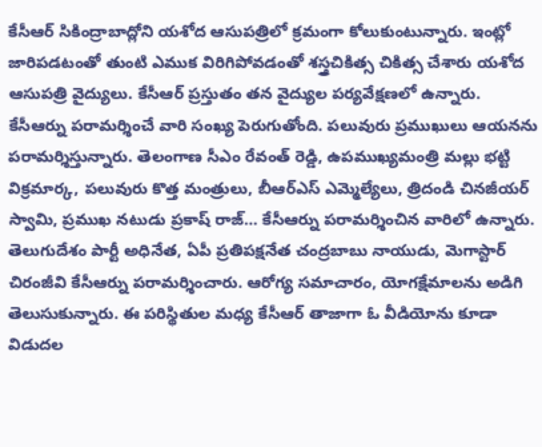కేసీఆర్ సికింద్రాబాద్లోని యశోద ఆసుపత్రిలో క్రమంగా కోలుకుంటున్నారు. ఇంట్లో జారిపడటంతో తుంటి ఎముక విరిగిపోవడంతో శస్త్రచికిత్స చికిత్స చేశారు యశోద ఆసుపత్రి వైద్యులు. కేసీఆర్ ప్రస్తుతం తన వైద్యుల పర్యవేక్షణలో ఉన్నారు. కేసీఆర్ను పరామర్శించే వారి సంఖ్య పెరుగుతోంది. పలువురు ప్రముఖులు ఆయనను పరామర్శిస్తున్నారు. తెలంగాణ సీఎం రేవంత్ రెడ్డి, ఉపముఖ్యమంత్రి మల్లు భట్టి విక్రమార్క, పలువురు కొత్త మంత్రులు, బీఆర్ఎస్ ఎమ్మెల్యేలు, త్రిదండి చినజీయర్ స్వామి, ప్రముఖ నటుడు ప్రకాష్ రాజ్… కేసీఆర్ను పరామర్శించిన వారిలో ఉన్నారు. తెలుగుదేశం పార్టీ అధినేత, ఏపీ ప్రతిపక్షనేత చంద్రబాబు నాయుడు, మెగాస్టార్ చిరంజీవి కేసీఆర్ను పరామర్శించారు. ఆరోగ్య సమాచారం, యోగక్షేమాలను అడిగి తెలుసుకున్నారు. ఈ పరిస్థితుల మధ్య కేసీఆర్ తాజాగా ఓ వీడియోను కూడా విడుదల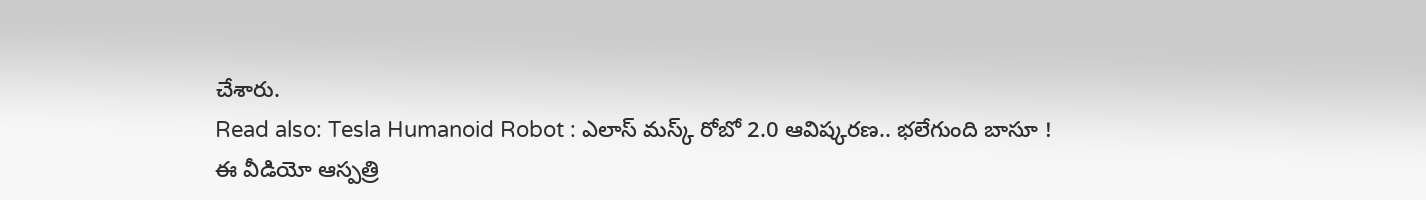చేశారు.
Read also: Tesla Humanoid Robot : ఎలాస్ మస్క్ రోబో 2.0 ఆవిష్కరణ.. భలేగుంది బాసూ !
ఈ వీడియో ఆస్పత్రి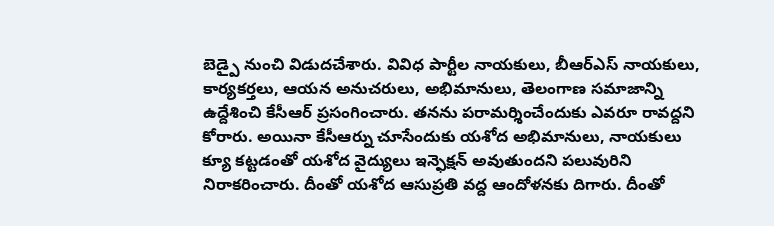బెడ్పై నుంచి విడుదచేశారు. వివిధ పార్టీల నాయకులు, బీఆర్ఎస్ నాయకులు, కార్యకర్తలు, ఆయన అనుచరులు, అభిమానులు, తెలంగాణ సమాజాన్ని ఉద్దేశించి కేసీఆర్ ప్రసంగించారు. తనను పరామర్శించేందుకు ఎవరూ రావద్దని కోరారు. అయినా కేసీఆర్ను చూసేందుకు యశోద అభిమానులు, నాయకులు క్యూ కట్టడంతో యశోద వైద్యులు ఇన్ఫెక్షన్ అవుతుందని పలువురిని నిరాకరించారు. దీంతో యశోద ఆసుప్రతి వద్ద ఆందోళనకు దిగారు. దీంతో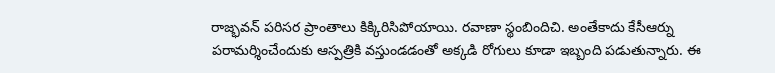రాజ్భవన్ పరిసర ప్రాంతాలు కిక్కిరిసిపోయాయి. రవాణా స్థంబిందిచి. అంతేకాదు కేసీఆర్ను పరామర్శించేందుకు ఆస్పత్రికి వస్తుండడంతో అక్కడి రోగులు కూడా ఇబ్బంది పడుతున్నారు. ఈ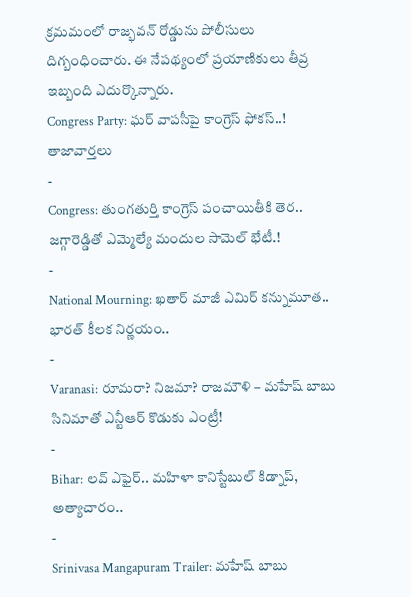క్రమమంలో రాజ్భవన్ రోడ్డును పోలీసులు దిగ్బంధించారు. ఈ నేపథ్యంలో ప్రయాణికులు తీవ్ర ఇబ్బంది ఎదుర్కొన్నారు.
Congress Party: ఘర్ వాపసీపై కాంగ్రెస్ ఫోకస్..!
తాజావార్తలు
-
Congress: తుంగతుర్తి కాంగ్రెస్ పంచాయితీకి తెర.. జగ్గారెడ్డితో ఎమ్మెల్యే మందుల సామెల్ భేటీ.!
-
National Mourning: ఖతార్ మాజీ ఎమిర్ కన్నుమూత.. భారత్ కీలక నిర్ణయం..
-
Varanasi: రూమరా? నిజమా? రాజమౌళి – మహేష్ బాబు సినిమాతో ఎన్టీఆర్ కొడుకు ఎంట్రీ!
-
Bihar: లవ్ ఎఫైర్.. మహిళా కానిస్టేబుల్ కిడ్నాప్, అత్యాచారం..
-
Srinivasa Mangapuram Trailer: మహేష్ బాబు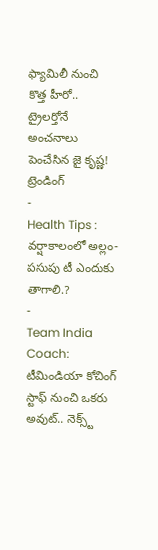ఫ్యామిలీ నుంచి కొత్త హీరో.. ట్రైలర్తోనే అంచనాలు పెంచేసిన జై కృష్ణ!
ట్రెండింగ్
-
Health Tips : వర్షాకాలంలో అల్లం-పసుపు టీ ఎందుకు తాగాలి.?
-
Team India Coach: టీమిండియా కోచింగ్ స్టాఫ్ నుంచి ఒకరు అవుట్.. నెక్స్ట్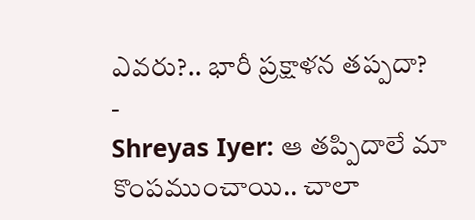ఎవరు?.. భారీ ప్రక్షాళన తప్పదా?
-
Shreyas Iyer: ఆ తప్పిదాలే మా కొంపముంచాయి.. చాలా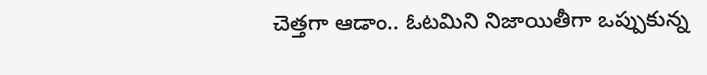చెత్తగా ఆడాం.. ఓటమిని నిజాయితీగా ఒప్పుకున్న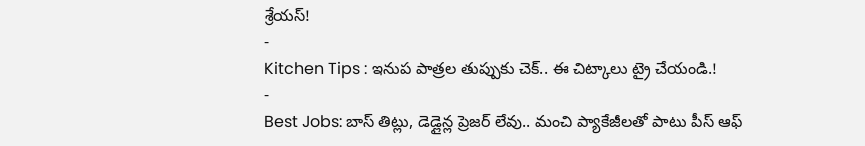శ్రేయస్!
-
Kitchen Tips : ఇనుప పాత్రల తుప్పుకు చెక్.. ఈ చిట్కాలు ట్రై చేయండి.!
-
Best Jobs: బాస్ తిట్లు, డెడ్లైన్ల ప్రెజర్ లేవు.. మంచి ప్యాకేజీలతో పాటు పీస్ ఆఫ్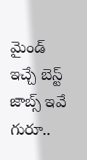మైండ్ ఇచ్చే బెస్ట్ జాబ్స్ ఇవే గురూ..